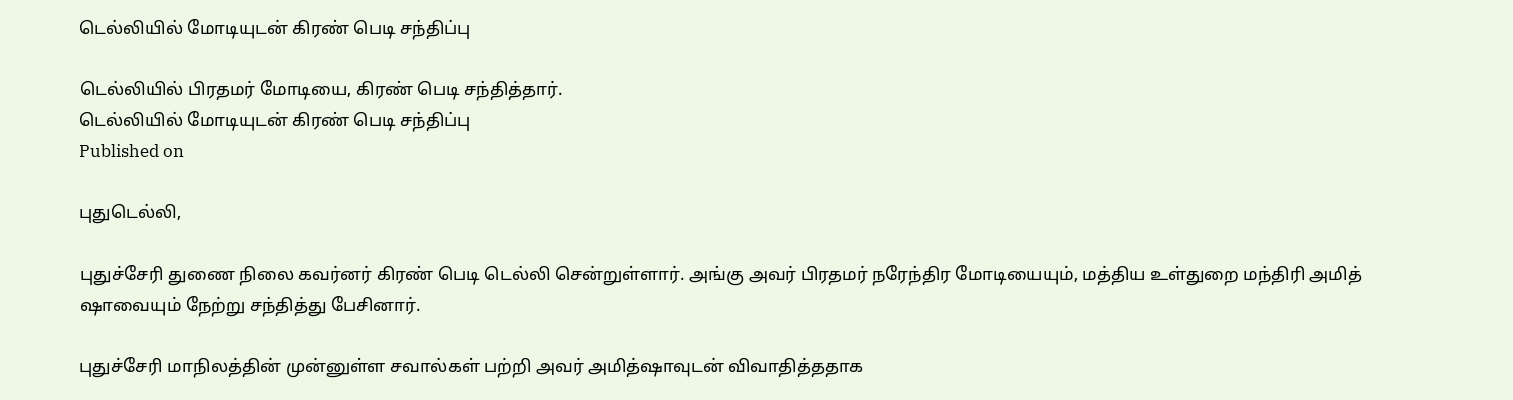டெல்லியில் மோடியுடன் கிரண் பெடி சந்திப்பு

டெல்லியில் பிரதமர் மோடியை, கிரண் பெடி சந்தித்தார்.
டெல்லியில் மோடியுடன் கிரண் பெடி சந்திப்பு
Published on

புதுடெல்லி,

புதுச்சேரி துணை நிலை கவர்னர் கிரண் பெடி டெல்லி சென்றுள்ளார். அங்கு அவர் பிரதமர் நரேந்திர மோடியையும், மத்திய உள்துறை மந்திரி அமித் ஷாவையும் நேற்று சந்தித்து பேசினார்.

புதுச்சேரி மாநிலத்தின் முன்னுள்ள சவால்கள் பற்றி அவர் அமித்ஷாவுடன் விவாதித்ததாக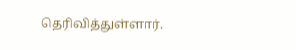தெரிவித்துள்ளார்.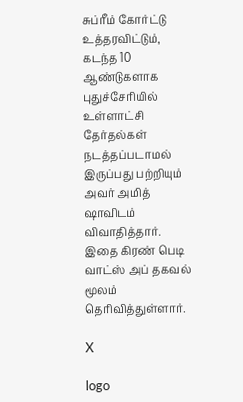சுப்ரீம் கோர்ட்டு உத்தரவிட்டும், கடந்த 10 ஆண்டுகளாக புதுச்சேரியில் உள்ளாட்சி தேர்தல்கள் நடத்தப்படாமல் இருப்பது பற்றியும் அவர் அமித் ஷாவிடம் விவாதித்தார். இதை கிரண் பெடி வாட்ஸ் அப் தகவல் மூலம் தெரிவித்துள்ளார்.

X

logo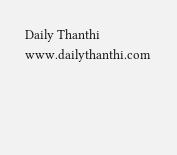Daily Thanthi
www.dailythanthi.com